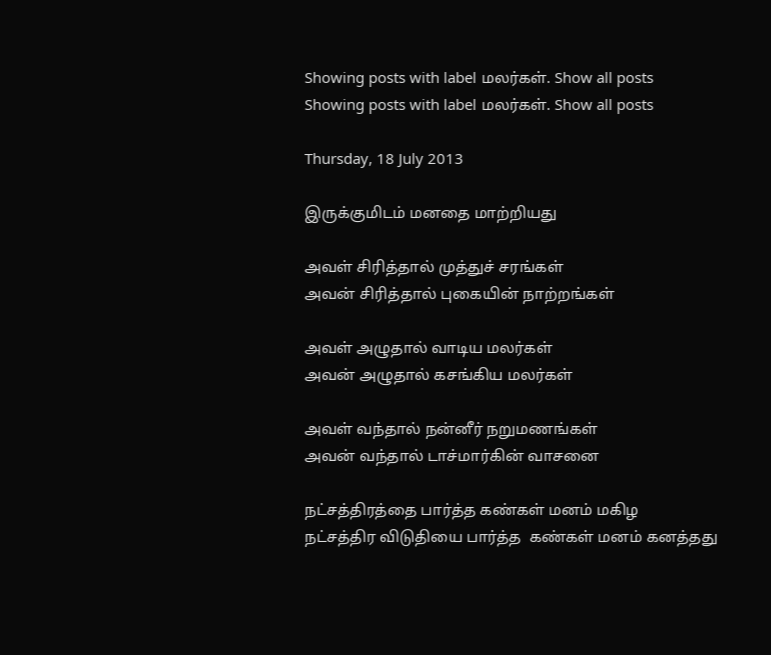Showing posts with label மலர்கள். Show all posts
Showing posts with label மலர்கள். Show all posts

Thursday, 18 July 2013

இருக்குமிடம் மனதை மாற்றியது

அவள் சிரித்தால் முத்துச் சரங்கள்
அவன் சிரித்தால் புகையின் நாற்றங்கள்

அவள் அழுதால் வாடிய மலர்கள்
அவன் அழுதால் கசங்கிய மலர்கள்

அவள் வந்தால் நன்னீர் நறுமணங்கள்
அவன் வந்தால் டாச்மார்கின் வாசனை

நட்சத்திரத்தை பார்த்த கண்கள் மனம் மகிழ
நட்சத்திர விடுதியை பார்த்த  கண்கள் மனம் கனத்தது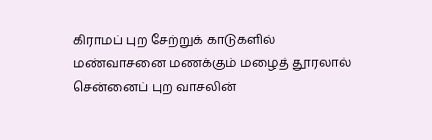கிராமப் புற சேற்றுக் காடுகளில் மண்வாசனை மணக்கும் மழைத் தூரலால்
சென்னைப் புற வாசலின்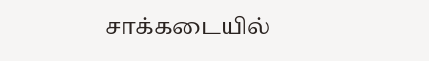சாக்கடையில்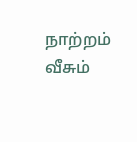நாற்றம் வீசும்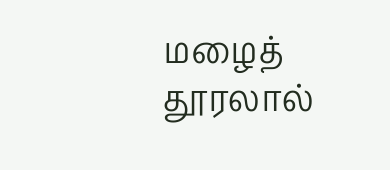மழைத் தூரலால்